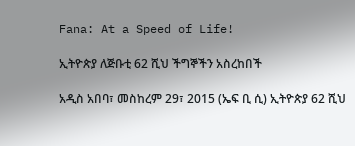Fana: At a Speed of Life!

ኢትዮጵያ ለጅቡቲ 62 ሺህ ችግኞችን አስረከበች

አዲስ አበባ፣ መስከረም 29፣ 2015 (ኤፍ ቢ ሲ) ኢትዮጵያ 62 ሺህ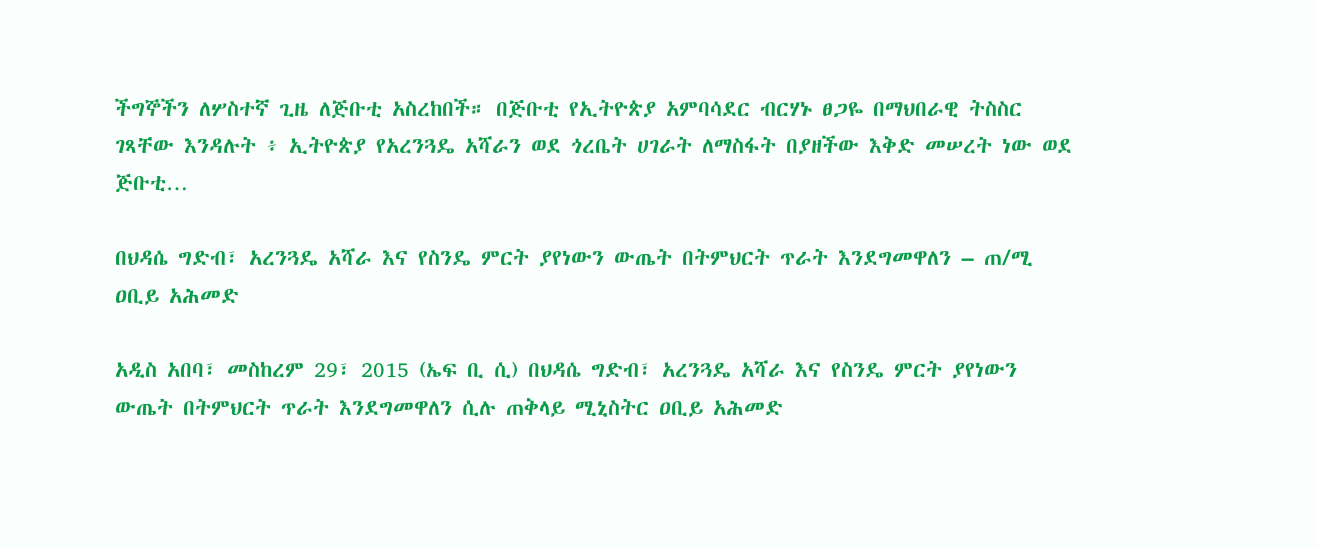ችግኞችን ለሦስተኛ ጊዜ ለጅቡቲ አስረከበች። በጅቡቲ የኢትዮጵያ አምባሳደር ብርሃኑ ፀጋዬ በማህበራዊ ትስስር ገጻቸው እንዳሉት ፥ ኢትዮጵያ የአረንጓዴ አሻራን ወደ ጎረቤት ሀገራት ለማስፋት በያዘችው እቅድ መሠረት ነው ወደ ጅቡቲ…

በህዳሴ ግድብ፣ አረንጓዴ አሻራ እና የስንዴ ምርት ያየነውን ውጤት በትምህርት ጥራት እንደግመዋለን – ጠ/ሚ ዐቢይ አሕመድ

አዲስ አበባ፣ መስከረም 29፣ 2015 (ኤፍ ቢ ሲ) በህዳሴ ግድብ፣ አረንጓዴ አሻራ እና የስንዴ ምርት ያየነውን ውጤት በትምህርት ጥራት እንደግመዋለን ሲሉ ጠቅላይ ሚኒስትር ዐቢይ አሕመድ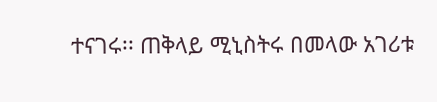ተናገሩ፡፡ ጠቅላይ ሚኒስትሩ በመላው አገሪቱ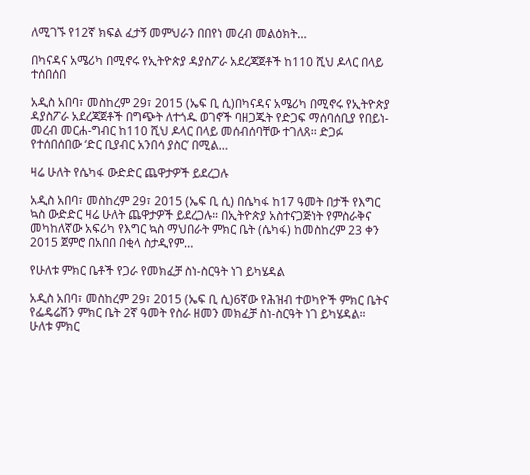ለሚገኙ የ12ኛ ክፍል ፈታኝ መምህራን በበየነ መረብ መልዕክት…

በካናዳና አሜሪካ በሚኖሩ የኢትዮጵያ ዳያስፖራ አደረጃጀቶች ከ110 ሺህ ዶላር በላይ ተሰበሰበ

አዲስ አበባ፣ መስከረም 29፣ 2015 (ኤፍ ቢ ሲ)በካናዳና አሜሪካ በሚኖሩ የኢትዮጵያ ዳያስፖራ አደረጃጀቶች በግጭት ለተጎዱ ወገኖች ባዘጋጁት የድጋፍ ማሰባሰቢያ የበይነ-መረብ መርሐ-ግብር ከ110 ሺህ ዶላር በላይ መሰብሰባቸው ተገለጸ፡፡ ድጋፉ የተሰበሰበው ‘ድር ቢያብር አንበሳ ያስር’ በሚል…

ዛሬ ሁለት የሴካፋ ውድድር ጨዋታዎች ይደረጋሉ

አዲስ አበባ፣ መስከረም 29፣ 2015 (ኤፍ ቢ ሲ) በሴካፋ ከ17 ዓመት በታች የእግር ኳስ ውድድር ዛሬ ሁለት ጨዋታዎች ይደረጋሉ። በኢትዮጵያ አስተናጋጅነት የምስራቅና መካከለኛው አፍሪካ የእግር ኳስ ማህበራት ምክር ቤት (ሴካፋ) ከመስከረም 23 ቀን 2015 ጀምሮ በአበበ በቂላ ስታዲየም…

የሁለቱ ምክር ቤቶች የጋራ የመክፈቻ ስነ-ስርዓት ነገ ይካሄዳል

አዲስ አበባ፣ መስከረም 29፣ 2015 (ኤፍ ቢ ሲ)6ኛው የሕዝብ ተወካዮች ምክር ቤትና የፌዴሬሽን ምክር ቤት 2ኛ ዓመት የስራ ዘመን መክፈቻ ስነ-ስርዓት ነገ ይካሄዳል። ሁለቱ ምክር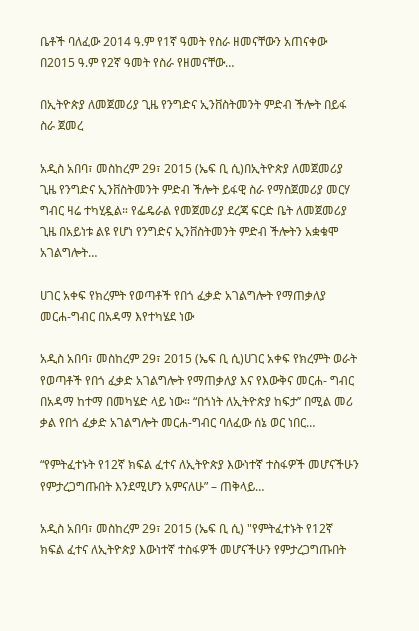ቤቶች ባለፈው 2014 ዓ.ም የ1ኛ ዓመት የስራ ዘመናቸውን አጠናቀው በ2015 ዓ.ም የ2ኛ ዓመት የስራ የዘመናቸው…

በኢትዮጵያ ለመጀመሪያ ጊዜ የንግድና ኢንቨስትመንት ምድብ ችሎት በይፋ ስራ ጀመረ

አዲስ አበባ፣ መስከረም 29፣ 2015 (ኤፍ ቢ ሲ)በኢትዮጵያ ለመጀመሪያ ጊዜ የንግድና ኢንቨስትመንት ምድብ ችሎት ይፋዊ ስራ የማስጀመሪያ መርሃ ግብር ዛሬ ተካሂዷል። የፌዴራል የመጀመሪያ ደረጃ ፍርድ ቤት ለመጀመሪያ ጊዜ በአይነቱ ልዩ የሆነ የንግድና ኢንቨስትመንት ምድብ ችሎትን አቋቁሞ አገልግሎት…

ሀገር አቀፍ የክረምት የወጣቶች የበጎ ፈቃድ አገልግሎት የማጠቃለያ መርሐ-ግብር በአዳማ እየተካሄደ ነው

አዲስ አበባ፣ መስከረም 29፣ 2015 (ኤፍ ቢ ሲ)ሀገር አቀፍ የክረምት ወራት የወጣቶች የበጎ ፈቃድ አገልግሎት የማጠቃለያ እና የእውቅና መርሐ- ግብር በአዳማ ከተማ በመካሄድ ላይ ነው። “በጎነት ለኢትዮጵያ ከፍታ’’ በሚል መሪ ቃል የበጎ ፈቃድ አገልግሎት መርሐ-ግብር ባለፈው ሰኔ ወር ነበር…

“የምትፈተኑት የ12ኛ ክፍል ፈተና ለኢትዮጵያ እውነተኛ ተስፋዎች መሆናችሁን የምታረጋግጡበት እንደሚሆን አምናለሁ” – ጠቅላይ…

አዲስ አበባ፣ መስከረም 29፣ 2015 (ኤፍ ቢ ሲ) "የምትፈተኑት የ12ኛ ክፍል ፈተና ለኢትዮጵያ እውነተኛ ተስፋዎች መሆናችሁን የምታረጋግጡበት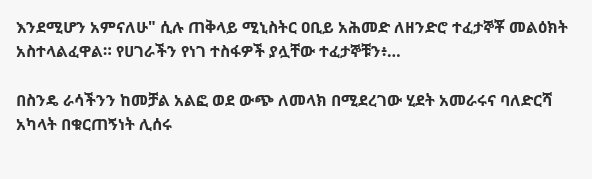እንደሚሆን አምናለሁ" ሲሉ ጠቅላይ ሚኒስትር ዐቢይ አሕመድ ለዘንድሮ ተፈታኞቾ መልዕክት አስተላልፈዋል። የሀገራችን የነገ ተስፋዎች ያሏቸው ተፈታኞቹን፥…

በስንዴ ራሳችንን ከመቻል አልፎ ወደ ውጭ ለመላክ በሚደረገው ሂደት አመራሩና ባለድርሻ አካላት በቁርጠኝነት ሊሰሩ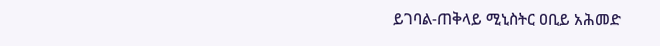ይገባል-ጠቅላይ ሚኒስትር ዐቢይ አሕመድ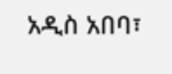አዲስ አበባ፣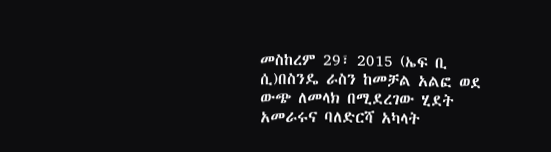መስከረም 29፣ 2015 (ኤፍ ቢ ሲ)በስንዴ ራስን ከመቻል አልፎ ወደ ውጭ ለመላክ በሚደረገው ሂደት አመራሩና ባለድርሻ አካላት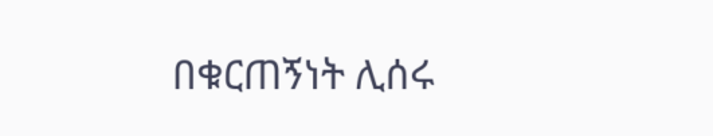በቁርጠኝነት ሊሰሩ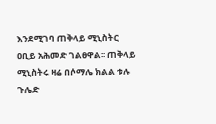እንደሚገባ ጠቅላይ ሚኒስትር ዐቢይ አሕመድ ገልፀዋል፡፡ ጠቅላይ ሚኒስትሩ ዛሬ በሶማሌ ክልል ቱሉ ጉሌድ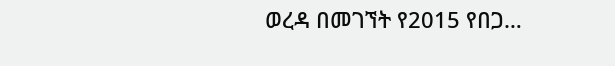ወረዳ በመገኘት የ2015 የበጋ…